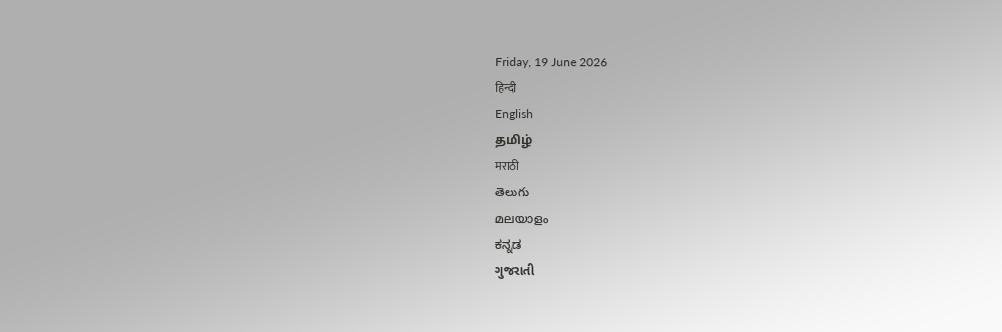Friday, 19 June 2026
हिन्दी
English
தமிழ்
मराठी
తెలుగు
മലയാളം
ಕನ್ನಡ
ગુજરાતી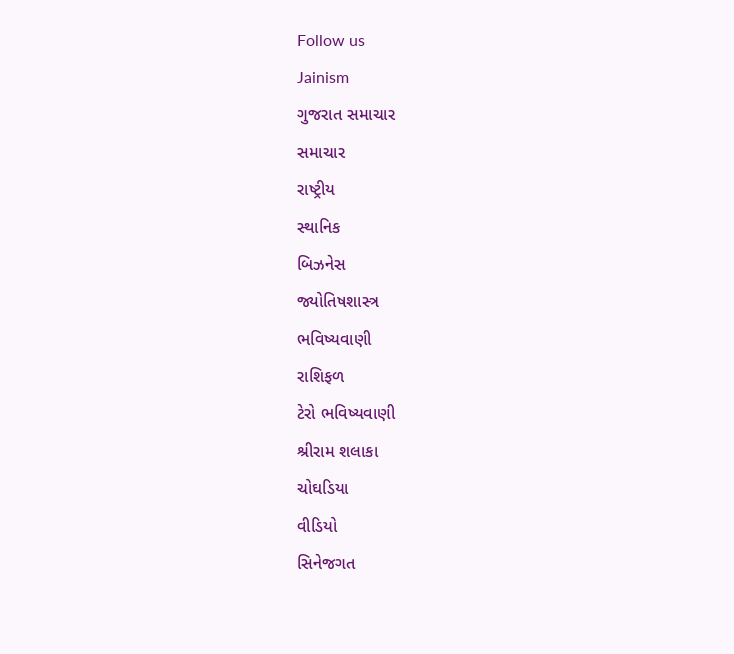Follow us
Jainism
ગુજરાત સમાચાર
સમાચાર
રાષ્ટ્રીય
સ્થાનિક
બિઝનેસ
જ્યોતિષશાસ્ત્ર
ભવિષ્યવાણી
રાશિફળ
ટેરો ભવિષ્યવાણી
શ્રીરામ શલાકા
ચોઘડિયા
વીડિયો
સિનેજગત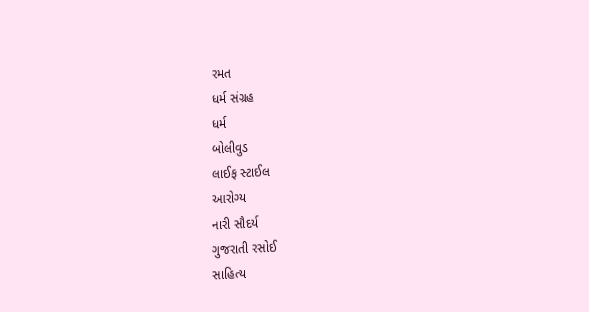રમત
ધર્મ સંગ્રહ
ધર્મ
બોલીવુડ
લાઈફ સ્ટાઈલ
આરોગ્ય
નારી સૌદર્ય
ગુજરાતી રસોઈ
સાહિત્ય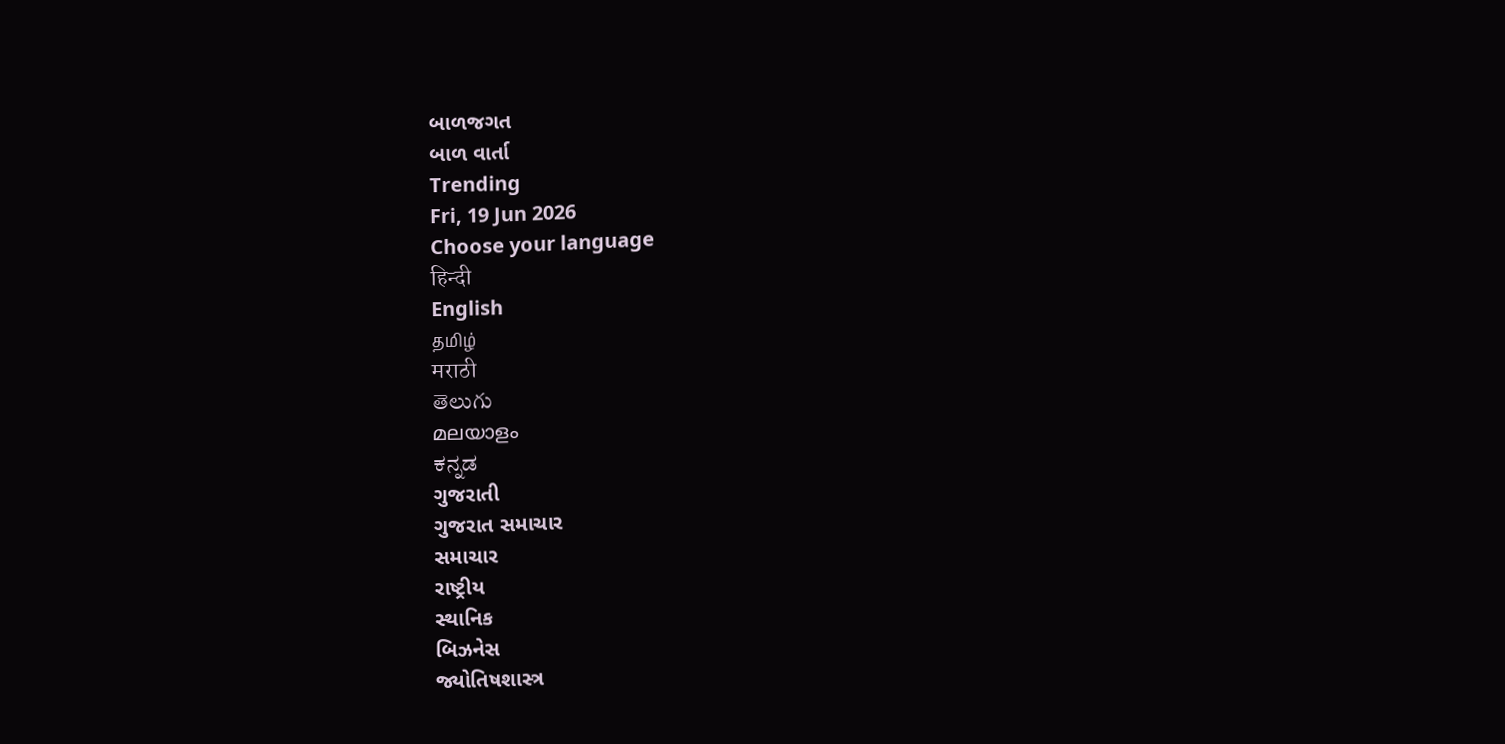બાળજગત
બાળ વાર્તા
Trending
Fri, 19 Jun 2026
Choose your language
हिन्दी
English
தமிழ்
मराठी
తెలుగు
മലയാളം
ಕನ್ನಡ
ગુજરાતી
ગુજરાત સમાચાર
સમાચાર
રાષ્ટ્રીય
સ્થાનિક
બિઝનેસ
જ્યોતિષશાસ્ત્ર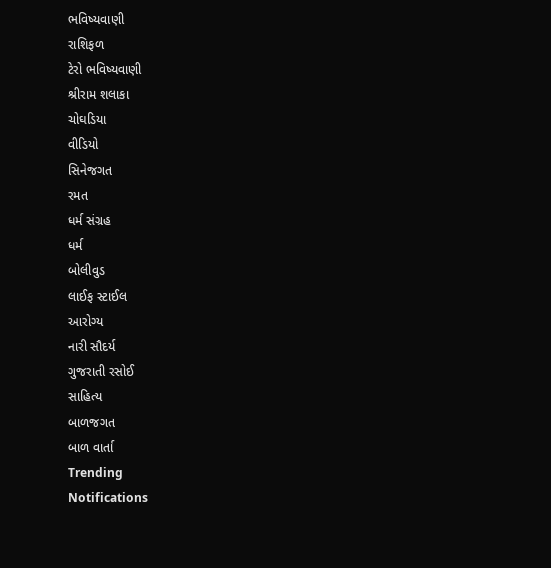ભવિષ્યવાણી
રાશિફળ
ટેરો ભવિષ્યવાણી
શ્રીરામ શલાકા
ચોઘડિયા
વીડિયો
સિનેજગત
રમત
ધર્મ સંગ્રહ
ધર્મ
બોલીવુડ
લાઈફ સ્ટાઈલ
આરોગ્ય
નારી સૌદર્ય
ગુજરાતી રસોઈ
સાહિત્ય
બાળજગત
બાળ વાર્તા
Trending
Notifications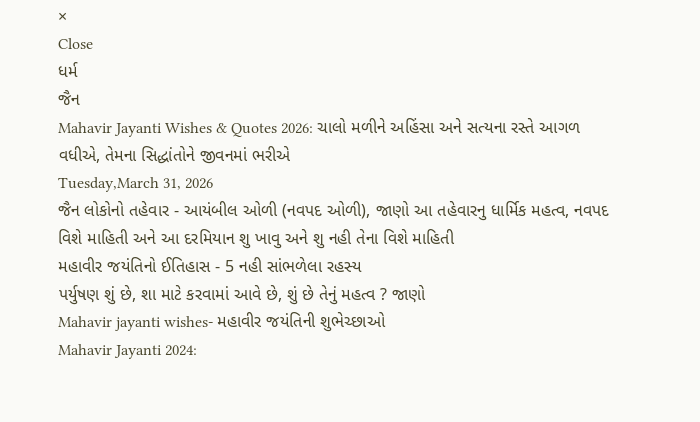×
Close
ધર્મ
જૈન
Mahavir Jayanti Wishes & Quotes 2026: ચાલો મળીને અહિંસા અને સત્યના રસ્તે આગળ વધીએ, તેમના સિદ્ધાંતોને જીવનમાં ભરીએ
Tuesday,March 31, 2026
જૈન લોકોનો તહેવાર - આયંબીલ ઓળી (નવપદ ઓળી), જાણો આ તહેવારનુ ધાર્મિક મહત્વ, નવપદ વિશે માહિતી અને આ દરમિયાન શુ ખાવુ અને શુ નહી તેના વિશે માહિતી
મહાવીર જયંતિનો ઈતિહાસ - 5 નહી સાંભળેલા રહસ્ય
પર્યુષણ શું છે, શા માટે કરવામાં આવે છે, શું છે તેનું મહત્વ ? જાણો
Mahavir jayanti wishes- મહાવીર જયંતિની શુભેચ્છાઓ
Mahavir Jayanti 2024: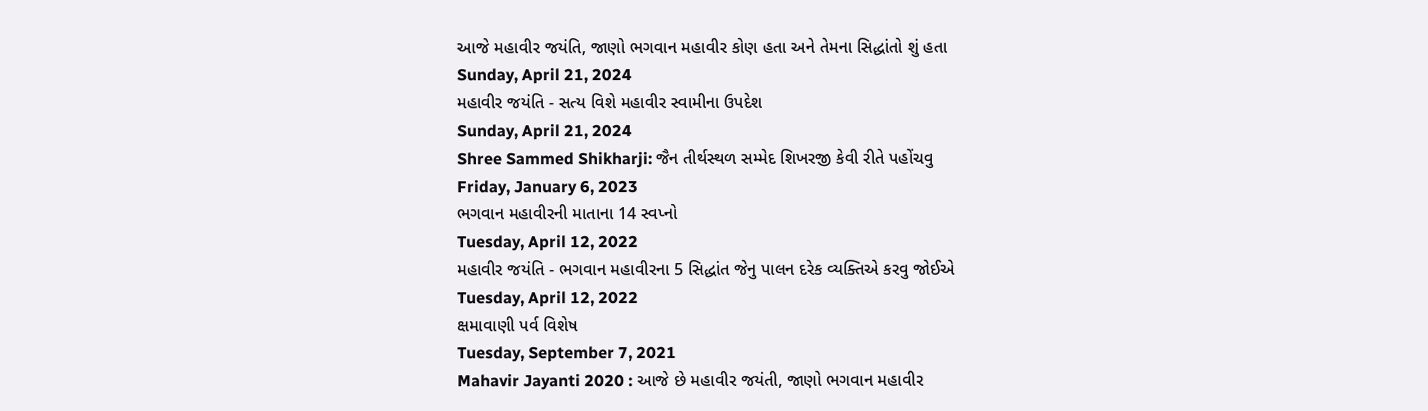આજે મહાવીર જયંતિ, જાણો ભગવાન મહાવીર કોણ હતા અને તેમના સિદ્ધાંતો શું હતા
Sunday, April 21, 2024
મહાવીર જયંતિ - સત્ય વિશે મહાવીર સ્વામીના ઉપદેશ
Sunday, April 21, 2024
Shree Sammed Shikharji: જૈન તીર્થસ્થળ સમ્મેદ શિખરજી કેવી રીતે પહોંચવુ
Friday, January 6, 2023
ભગવાન મહાવીરની માતાના 14 સ્વપ્નો
Tuesday, April 12, 2022
મહાવીર જયંતિ - ભગવાન મહાવીરના 5 સિદ્ધાંત જેનુ પાલન દરેક વ્યક્તિએ કરવુ જોઈએ
Tuesday, April 12, 2022
ક્ષમાવાણી પર્વ વિશેષ
Tuesday, September 7, 2021
Mahavir Jayanti 2020 : આજે છે મહાવીર જયંતી, જાણો ભગવાન મહાવીર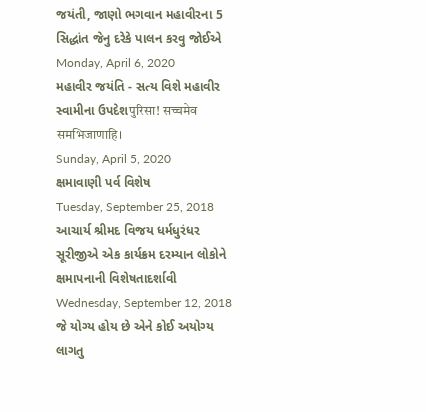જયંતી, જાણો ભગવાન મહાવીરના 5 સિદ્ધાંત જેનુ દરેકે પાલન કરવુ જોઈએ
Monday, April 6, 2020
મહાવીર જયંતિ - સત્ય વિશે મહાવીર સ્વામીના ઉપદેશपुरिसा! सच्चमेव समभिजाणाहि।
Sunday, April 5, 2020
ક્ષમાવાણી પર્વ વિશેષ
Tuesday, September 25, 2018
આચાર્ય શ્રીમદ વિજય ધર્મધુરંધર સૂરીજીએ એક કાર્યક્રમ દરમ્યાન લોકોને ક્ષમાપનાની વિશેષતાદર્શાવી
Wednesday, September 12, 2018
જે યોગ્ય હોય છે એને કોઈ અયોગ્ય લાગતુ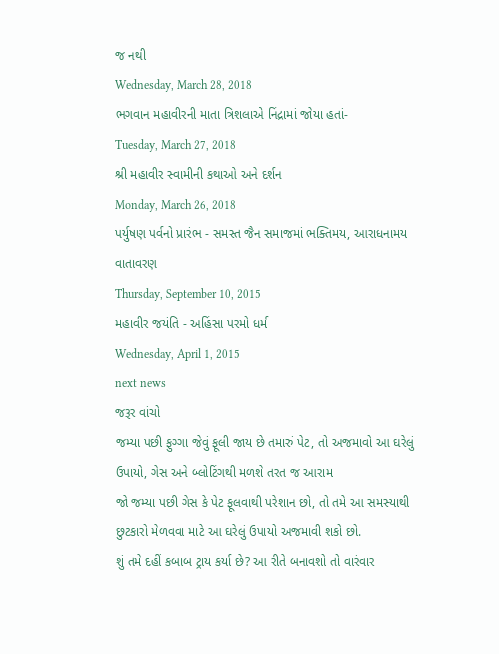જ નથી
Wednesday, March 28, 2018
ભગવાન મહાવીરની માતા ત્રિશલાએ નિંદ્રામાં જોયા હતાં-
Tuesday, March 27, 2018
શ્રી મહાવીર સ્વામીની કથાઓ અને દર્શન
Monday, March 26, 2018
પર્યુષણ પર્વનો પ્રારંભ - સમસ્ત જૈન સમાજમાં ભક્તિમય, આરાધનામય વાતાવરણ
Thursday, September 10, 2015
મહાવીર જયંતિ - અહિંસા પરમો ધર્મ
Wednesday, April 1, 2015
next news
જરૂર વાંચો
જમ્યા પછી ફુગ્ગા જેવું ફૂલી જાય છે તમારું પેટ, તો અજમાવો આ ઘરેલું ઉપાયો, ગેસ અને બ્લોટિંગથી મળશે તરત જ આરામ
જો જમ્યા પછી ગેસ કે પેટ ફૂલવાથી પરેશાન છો, તો તમે આ સમસ્યાથી છુટકારો મેળવવા માટે આ ઘરેલું ઉપાયો અજમાવી શકો છો.
શું તમે દહીં કબાબ ટ્રાય કર્યા છે? આ રીતે બનાવશો તો વારંવાર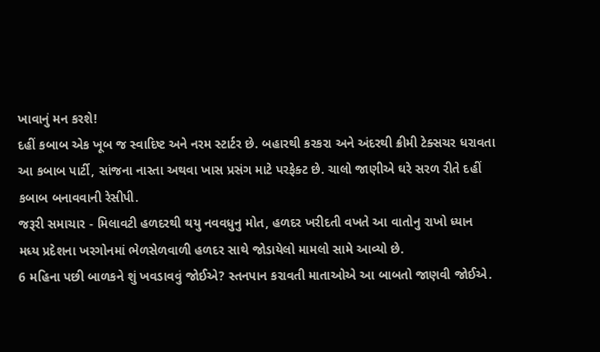ખાવાનું મન કરશે!
દહીં કબાબ એક ખૂબ જ સ્વાદિષ્ટ અને નરમ સ્ટાર્ટર છે. બહારથી કરકરા અને અંદરથી ક્રીમી ટેક્સચર ધરાવતા આ કબાબ પાર્ટી, સાંજના નાસ્તા અથવા ખાસ પ્રસંગ માટે પરફેક્ટ છે. ચાલો જાણીએ ઘરે સરળ રીતે દહીં કબાબ બનાવવાની રેસીપી.
જરૂરી સમાચાર - મિલાવટી હળદરથી થયુ નવવધુનુ મોત, હળદર ખરીદતી વખતે આ વાતોનુ રાખો ધ્યાન
મધ્ય પ્રદેશના ખરગોનમાં ભેળસેળવાળી હળદર સાથે જોડાયેલો મામલો સામે આવ્યો છે.
6 મહિના પછી બાળકને શું ખવડાવવું જોઈએ? સ્તનપાન કરાવતી માતાઓએ આ બાબતો જાણવી જોઈએ.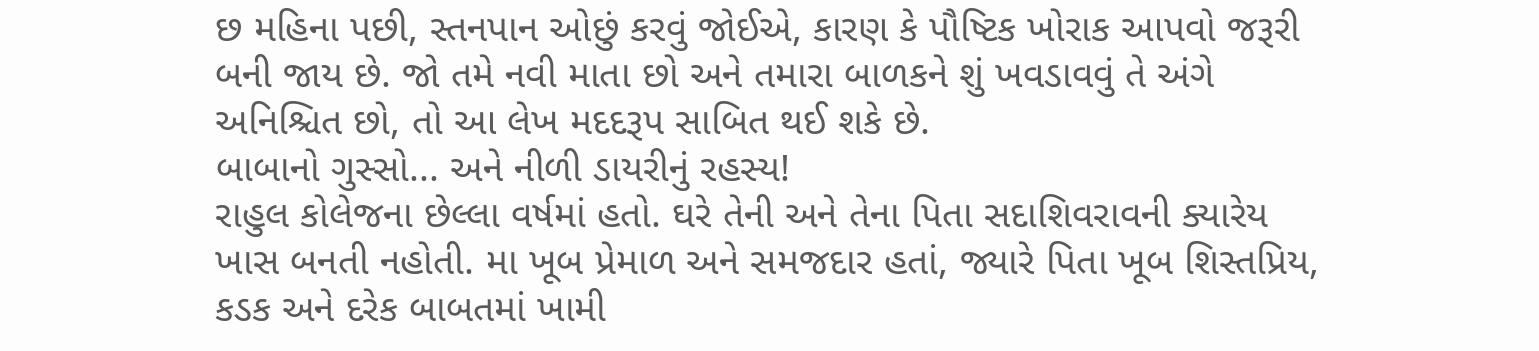છ મહિના પછી, સ્તનપાન ઓછું કરવું જોઈએ, કારણ કે પૌષ્ટિક ખોરાક આપવો જરૂરી બની જાય છે. જો તમે નવી માતા છો અને તમારા બાળકને શું ખવડાવવું તે અંગે અનિશ્ચિત છો, તો આ લેખ મદદરૂપ સાબિત થઈ શકે છે.
બાબાનો ગુસ્સો... અને નીળી ડાયરીનું રહસ્ય!
રાહુલ કોલેજના છેલ્લા વર્ષમાં હતો. ઘરે તેની અને તેના પિતા સદાશિવરાવની ક્યારેય ખાસ બનતી નહોતી. મા ખૂબ પ્રેમાળ અને સમજદાર હતાં, જ્યારે પિતા ખૂબ શિસ્તપ્રિય, કડક અને દરેક બાબતમાં ખામી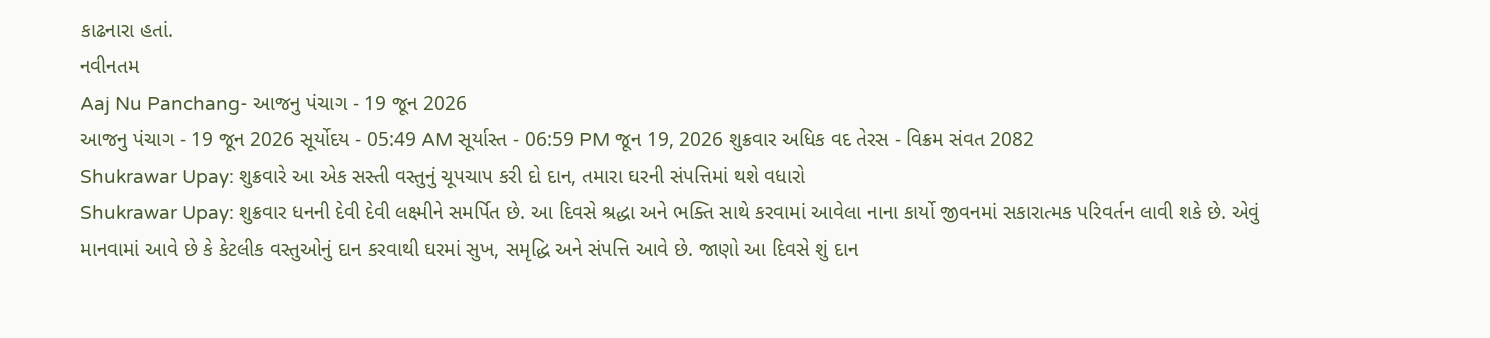કાઢનારા હતાં.
નવીનતમ
Aaj Nu Panchang- આજનુ પંચાગ - 19 જૂન 2026
આજનુ પંચાગ - 19 જૂન 2026 સૂર્યોદય - 05:49 AM સૂર્યાસ્ત - 06:59 PM જૂન 19, 2026 શુક્રવાર અધિક વદ તેરસ - વિક્રમ સંવત 2082
Shukrawar Upay: શુક્રવારે આ એક સસ્તી વસ્તુનું ચૂપચાપ કરી દો દાન, તમારા ઘરની સંપત્તિમાં થશે વધારો
Shukrawar Upay: શુક્રવાર ધનની દેવી દેવી લક્ષ્મીને સમર્પિત છે. આ દિવસે શ્રદ્ધા અને ભક્તિ સાથે કરવામાં આવેલા નાના કાર્યો જીવનમાં સકારાત્મક પરિવર્તન લાવી શકે છે. એવું માનવામાં આવે છે કે કેટલીક વસ્તુઓનું દાન કરવાથી ઘરમાં સુખ, સમૃદ્ધિ અને સંપત્તિ આવે છે. જાણો આ દિવસે શું દાન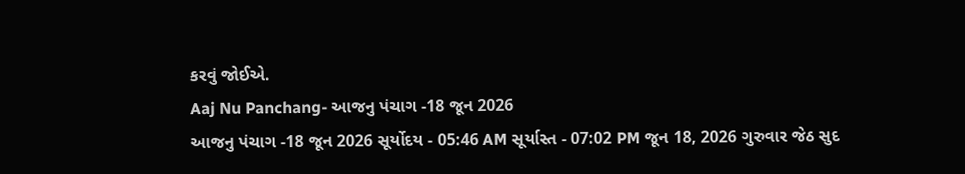કરવું જોઈએ.
Aaj Nu Panchang- આજનુ પંચાગ -18 જૂન 2026
આજનુ પંચાગ -18 જૂન 2026 સૂર્યોદય - 05:46 AM સૂર્યાસ્ત - 07:02 PM જૂન 18, 2026 ગુરુવાર જેઠ સુદ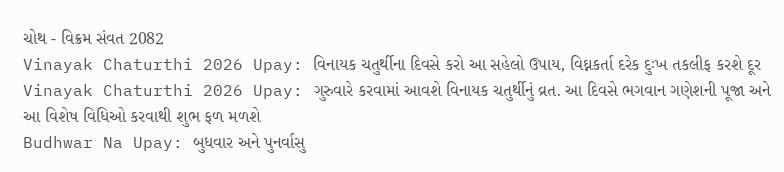ચોથ - વિક્રમ સંવત 2082
Vinayak Chaturthi 2026 Upay: વિનાયક ચતુર્થીના દિવસે કરો આ સહેલો ઉપાય, વિઘ્નકર્તા દરેક દુઃખ તકલીફ કરશે દૂર
Vinayak Chaturthi 2026 Upay: ગુરુવારે કરવામાં આવશે વિનાયક ચતુર્થીનું વ્રત. આ દિવસે ભગવાન ગણેશની પૂજા અને આ વિશેષ વિધિઓ કરવાથી શુભ ફળ મળશે
Budhwar Na Upay: બુધવાર અને પુનર્વાસુ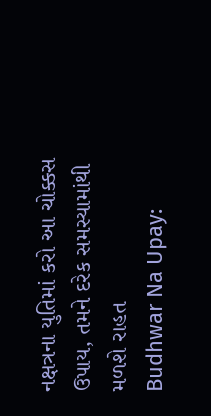નક્ષત્રના યુતિમાં કરો આ ચોક્કસ ઉપાય, તમને દરેક સમસ્યામાંથી મળશે રાહત
Budhwar Na Upay: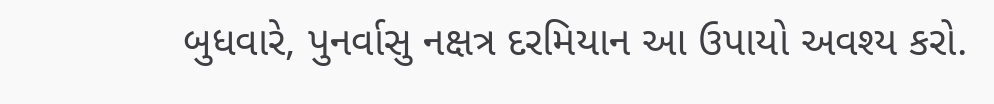બુધવારે, પુનર્વાસુ નક્ષત્ર દરમિયાન આ ઉપાયો અવશ્ય કરો.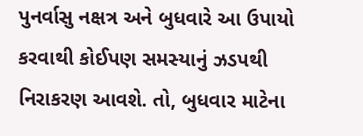પુનર્વાસુ નક્ષત્ર અને બુધવારે આ ઉપાયો કરવાથી કોઈપણ સમસ્યાનું ઝડપથી નિરાકરણ આવશે. તો, બુધવાર માટેના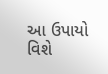આ ઉપાયો વિશે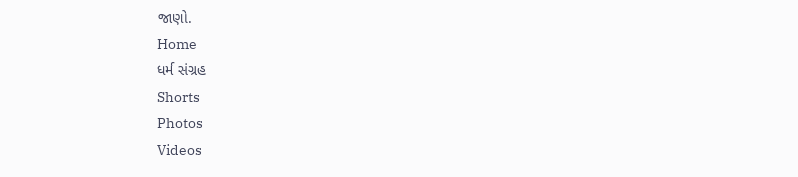જાણો.
Home
ધર્મ સંગ્રહ
Shorts
Photos
Videos